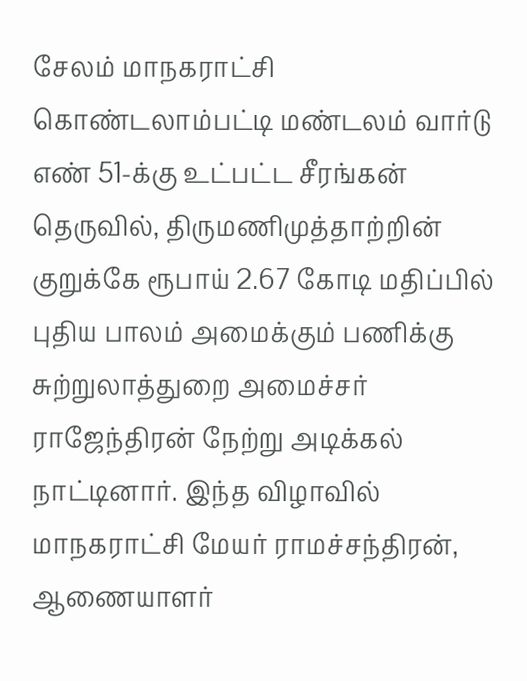சேலம் மாநகராட்சி கொண்டலாம்பட்டி மண்டலம் வார்டு எண் 51-க்கு உட்பட்ட சீரங்கன் தெருவில், திருமணிமுத்தாற்றின் குறுக்கே ரூபாய் 2.67 கோடி மதிப்பில் புதிய பாலம் அமைக்கும் பணிக்கு சுற்றுலாத்துறை அமைச்சர் ராஜேந்திரன் நேற்று அடிக்கல் நாட்டினார். இந்த விழாவில் மாநகராட்சி மேயர் ராமச்சந்திரன், ஆணையாளர்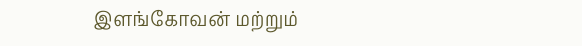இளங்கோவன் மற்றும்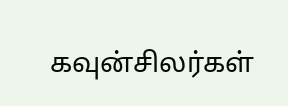கவுன்சிலர்கள்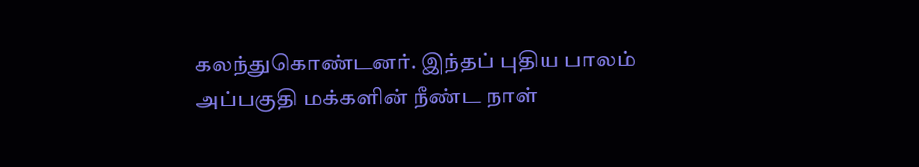கலந்துகொண்டனர். இந்தப் புதிய பாலம் அப்பகுதி மக்களின் நீண்ட நாள்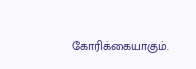கோரிக்கையாகும்.